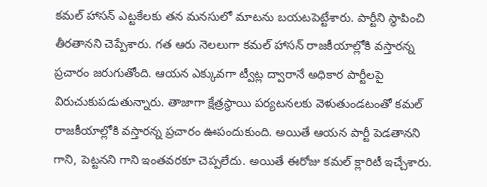కమల్ హాసన్ ఎట్టకేలకు తన మనసులో మాటను బయటపెట్టేశారు. పార్టీని స్థాపించి తీరతానని చెప్పేశారు. గత ఆరు నెలలుగా కమల్ హాసన్ రాజకీయాల్లోకి వస్తారన్న ప్రచారం జరుగుతోంది. ఆయన ఎక్కువగా ట్వీట్ల ద్వారానే అధికార పార్టీలపై విరుచుకుపడుతున్నారు. తాజాగా క్షేత్రస్థాయి పర్యటనలకు వెళుతుండటంతో కమల్ రాజకీయాల్లోకి వస్తారన్న ప్రచారం ఊపందుకుంది. అయితే ఆయన పార్టీ పెడతానని గాని, పెట్టనని గాని ఇంతవరకూ చెప్పలేదు. అయితే ఈరోజు కమల్ క్లారిటీ ఇచ్చేశారు.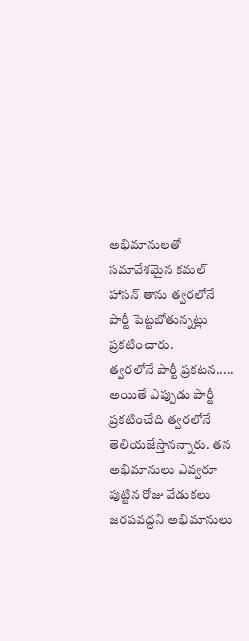అభిమానులతో సమావేశమైన కమల్ హాసన్ తాను త్వరలోనే పార్టీ పెట్టబోతున్నట్లు ప్రకటించారు.
త్వరలోనే పార్టీ ప్రకటన.....
అయితే ఎప్పుడు పార్టీ ప్రకటించేది త్వరలోనే తెలియజేస్తానన్నారు. తన అభిమానులు ఎవ్వరూ పుట్టిన రోజు వేడుకలు జరపవద్దని అభిమానులు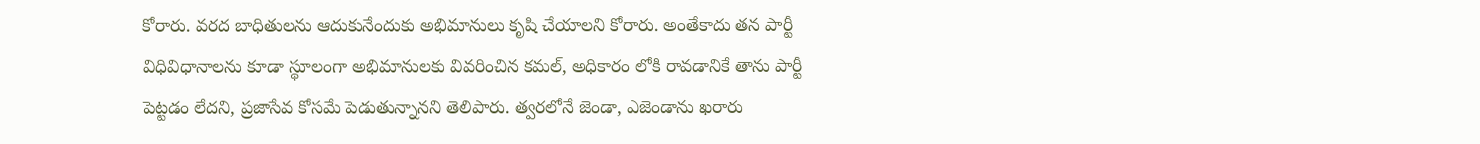కోరారు. వరద బాధితులను ఆదుకునేందుకు అభిమానులు కృషి చేయాలని కోరారు. అంతేకాదు తన పార్టీ విధివిధానాలను కూడా స్థూలంగా అభిమానులకు వివరించిన కమల్, అధికారం లోకి రావడానికే తాను పార్టీ పెట్టడం లేదని, ప్రజాసేవ కోసమే పెడుతున్నానని తెలిపారు. త్వరలోనే జెండా, ఎజెండాను ఖరారు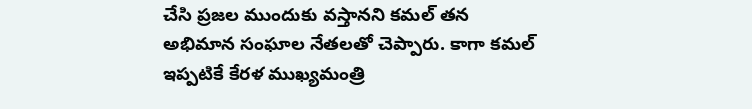చేసి ప్రజల ముందుకు వస్తానని కమల్ తన అభిమాన సంఘాల నేతలతో చెప్పారు. కాగా కమల్ ఇప్పటికే కేరళ ముఖ్యమంత్రి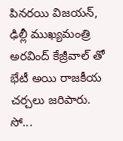పినరయి విజయన్, ఢిల్లీ ముఖ్యమంత్రి అరవింద్ కేజ్రీవాల్ తో భేటీ అయి రాజకీయ చర్చలు జరిపారు. సో...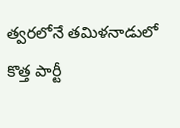త్వరలోనే తమిళనాడులో కొత్త పార్టీ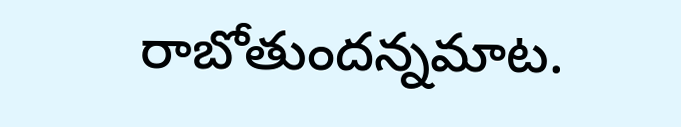రాబోతుందన్నమాట.